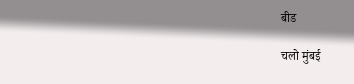बीड

चलो मुंबई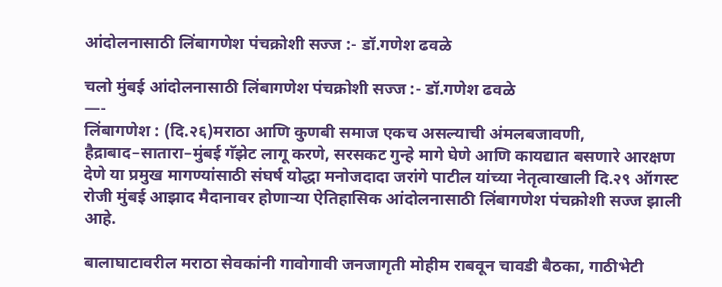आंदोलनासाठी लिंबागणेश पंचक्रोशी सज्ज :- डॉ.गणेश ढवळे

चलो मुंबई आंदोलनासाठी लिंबागणेश पंचक्रोशी सज्ज :- डॉ.गणेश ढवळे
—-
लिंबागणेश : (दि.२६)मराठा आणि कुणबी समाज एकच असल्याची अंमलबजावणी, हैद्राबाद–सातारा–मुंबई गॅझेट लागू करणे, सरसकट गुन्हे मागे घेणे आणि कायद्यात बसणारे आरक्षण देणे या प्रमुख मागण्यांसाठी संघर्ष योद्धा मनोजदादा जरांगे पाटील यांच्या नेतृत्वाखाली दि.२९ ऑगस्ट रोजी मुंबई आझाद मैदानावर होणाऱ्या ऐतिहासिक आंदोलनासाठी लिंबागणेश पंचक्रोशी सज्ज झाली आहे.

बालाघाटावरील मराठा सेवकांनी गावोगावी जनजागृती मोहीम राबवून चावडी बैठका, गाठीभेटी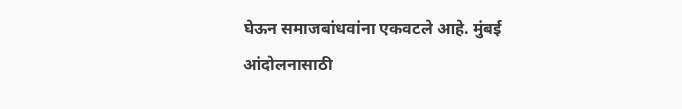घेऊन समाजबांधवांना एकवटले आहे. मुंबई आंदोलनासाठी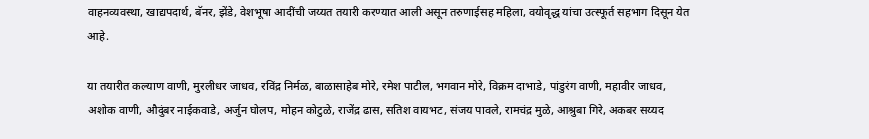वाहनव्यवस्था, खाद्यपदार्थ, बॅनर, झेंडे, वेशभूषा आदींची जय्यत तयारी करण्यात आली असून तरुणाईसह महिला, वयोवृद्ध यांचा उत्स्फूर्त सहभाग दिसून येत आहे.

या तयारीत कल्याण वाणी, मुरलीधर जाधव, रविंद्र निर्मळ, बाळासाहेब मोरे, रमेश पाटील, भगवान मोरे, विक्रम दाभाडे, पांडुरंग वाणी, महावीर जाधव, अशोक वाणी, औदुंबर नाईकवाडे, अर्जुन घोलप, मोहन कोटुळे, राजेंद्र ढास, सतिश वायभट, संजय पावले, रामचंद्र मुळे, आश्रुबा गिरे, अकबर सय्यद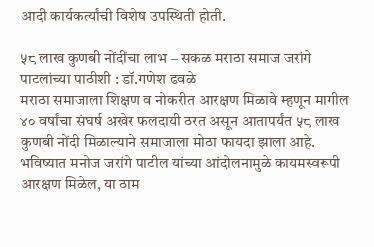आदी कार्यकर्त्यांची विशेष उपस्थिती होती.

५८ लाख कुणबी नोंदींचा लाभ – सकळ मराठा समाज जरांगे पाटलांच्या पाठीशी : डॉ.गणेश ढवळे
मराठा समाजाला शिक्षण व नोकरीत आरक्षण मिळावे म्हणून मागील ४० वर्षांचा संघर्ष अखेर फलदायी ठरत असून आतापर्यंत ५८ लाख कुणबी नोंदी मिळाल्याने समाजाला मोठा फायदा झाला आहे. भविष्यात मनोज जरांगे पाटील यांच्या आंदोलनामुळे कायमस्वरूपी आरक्षण मिळेल, या ठाम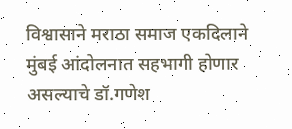विश्वासाने मराठा समाज एकदिलाने मुंबई आंदोलनात सहभागी होणार असल्याचे डॉ.गणेश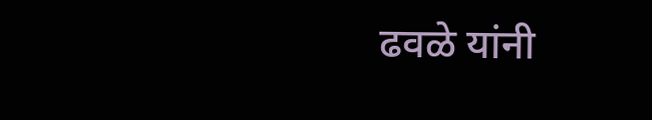ढवळे यांनी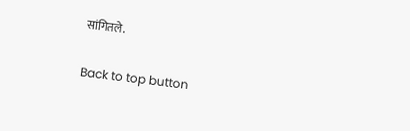सांगितले.

Back to top button